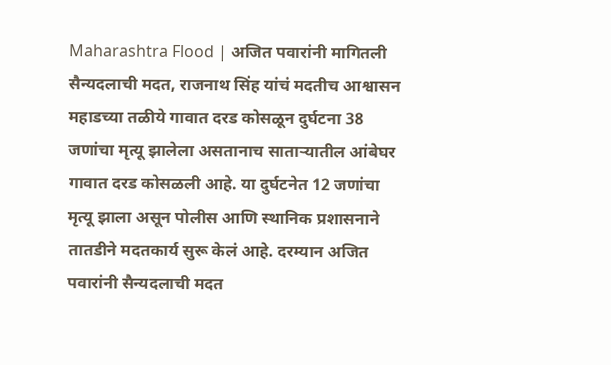Maharashtra Flood | अजित पवारांनी मागितली सैन्यदलाची मदत, राजनाथ सिंह यांचं मदतीच आश्वासन
महाडच्या तळीये गावात दरड कोसळून दुर्घटना 38 जणांचा मृत्यू झालेला असतानाच साताऱ्यातील आंबेघर गावात दरड कोसळली आहे. या दुर्घटनेत 12 जणांचा मृत्यू झाला असून पोलीस आणि स्थानिक प्रशासनाने तातडीने मदतकार्य सुरू केलं आहे. दरम्यान अजित पवारांनी सैन्यदलाची मदत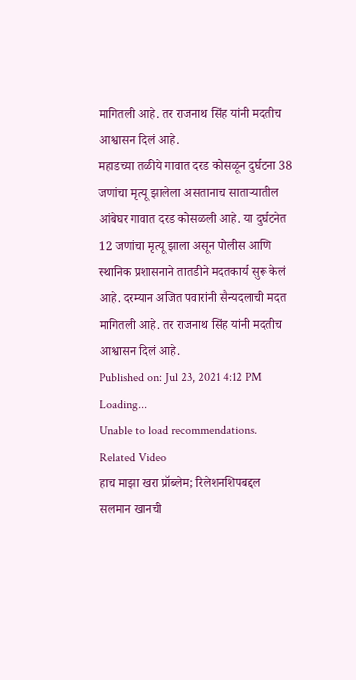मागितली आहे. तर राजनाथ सिंह यांनी मदतीच आश्वासन दिलं आहे.
महाडच्या तळीये गावात दरड कोसळून दुर्घटना 38 जणांचा मृत्यू झालेला असतानाच साताऱ्यातील आंबेघर गावात दरड कोसळली आहे. या दुर्घटनेत 12 जणांचा मृत्यू झाला असून पोलीस आणि स्थानिक प्रशासनाने तातडीने मदतकार्य सुरू केलं आहे. दरम्यान अजित पवारांनी सैन्यदलाची मदत मागितली आहे. तर राजनाथ सिंह यांनी मदतीच आश्वासन दिलं आहे.
Published on: Jul 23, 2021 4:12 PM
Loading...
Unable to load recommendations.
Related Video
हाच माझा खरा प्रॉब्लेम; रिलेशनशिपबद्दल सलमान खानची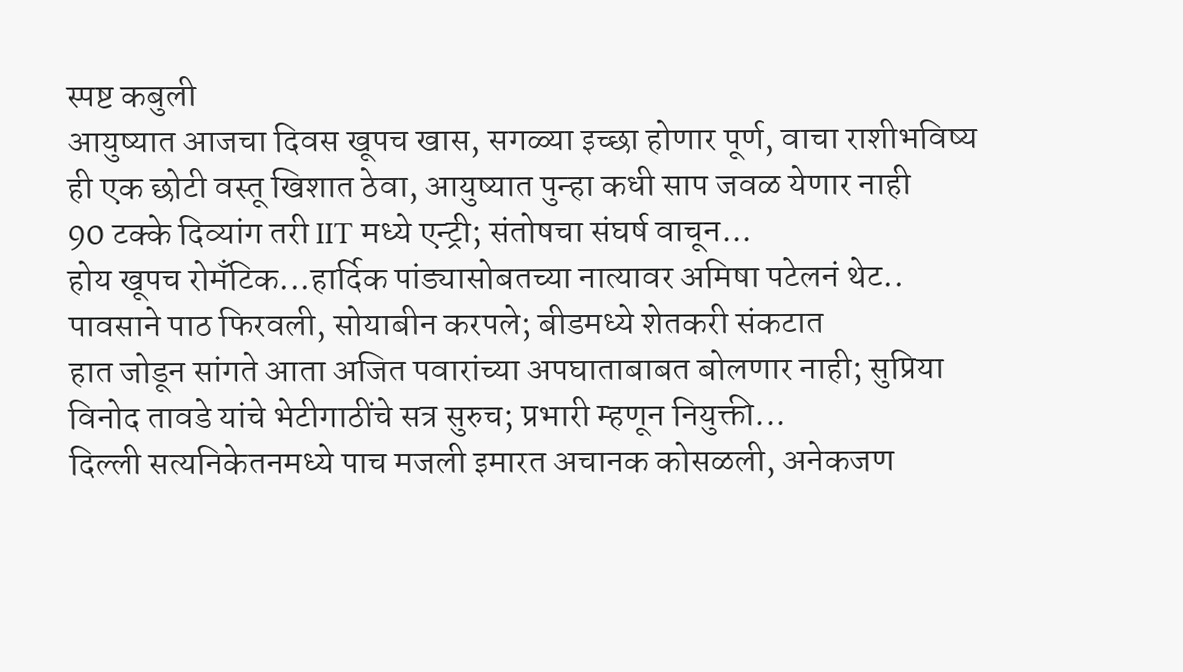स्पष्ट कबुली
आयुष्यात आजचा दिवस खूपच खास, सगळ्या इच्छा होणार पूर्ण, वाचा राशीभविष्य
ही एक छोटी वस्तू खिशात ठेवा, आयुष्यात पुन्हा कधी साप जवळ येणार नाही
90 टक्के दिव्यांग तरी IIT मध्ये एन्ट्री; संतोषचा संघर्ष वाचून...
होय खूपच रोमँटिक...हार्दिक पांड्यासोबतच्या नात्यावर अमिषा पटेलनं थेट..
पावसाने पाठ फिरवली, सोयाबीन करपले; बीडमध्ये शेतकरी संकटात
हात जोडून सांगते आता अजित पवारांच्या अपघाताबाबत बोलणार नाही; सुप्रिया
विनोद तावडे यांचे भेटीगाठींचे सत्र सुरुच; प्रभारी म्हणून नियुक्ती...
दिल्ली सत्यनिकेतनमध्ये पाच मजली इमारत अचानक कोसळली, अनेकजण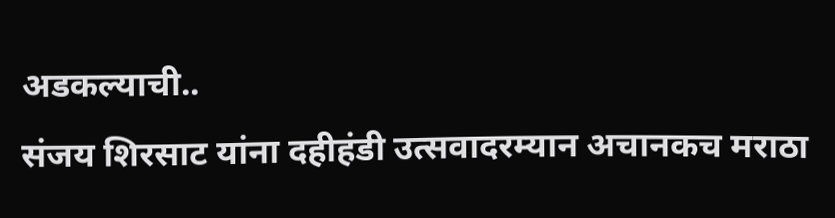अडकल्याची..
संजय शिरसाट यांना दहीहंडी उत्सवादरम्यान अचानकच मराठा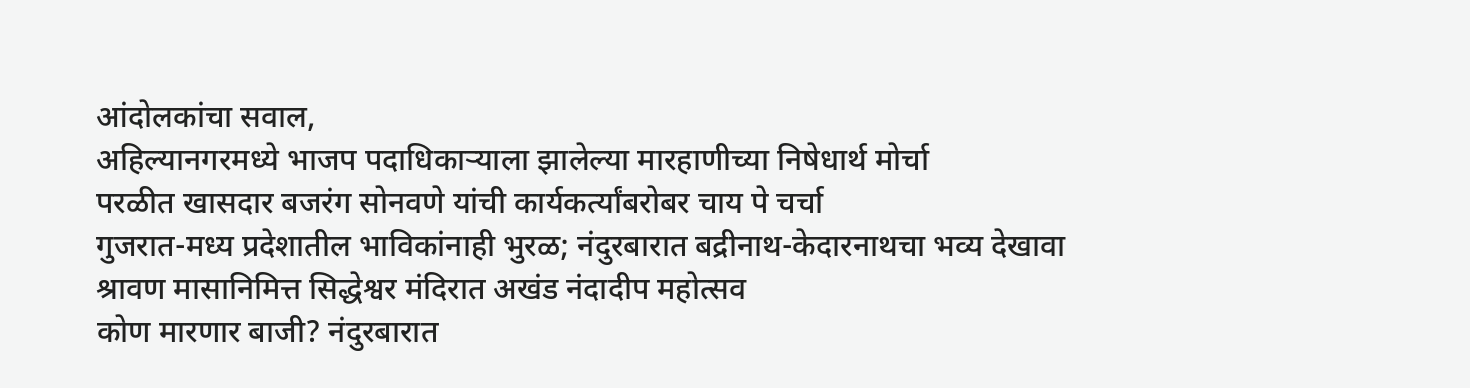आंदोलकांचा सवाल,
अहिल्यानगरमध्ये भाजप पदाधिकाऱ्याला झालेल्या मारहाणीच्या निषेधार्थ मोर्चा
परळीत खासदार बजरंग सोनवणे यांची कार्यकर्त्यांबरोबर चाय पे चर्चा
गुजरात-मध्य प्रदेशातील भाविकांनाही भुरळ; नंदुरबारात बद्रीनाथ-केदारनाथचा भव्य देखावा
श्रावण मासानिमित्त सिद्धेश्वर मंदिरात अखंड नंदादीप महोत्सव
कोण मारणार बाजी? नंदुरबारात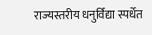राज्यस्तरीय धनुर्विद्या स्पर्धेत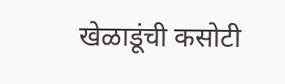खेळाडूंची कसोटी